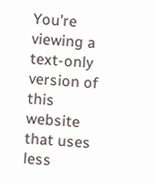You’re viewing a text-only version of this website that uses less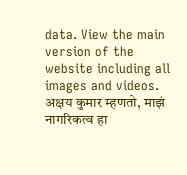data. View the main version of the website including all images and videos.
अक्षय कुमार म्हणतो, माझं नागरिकत्व हा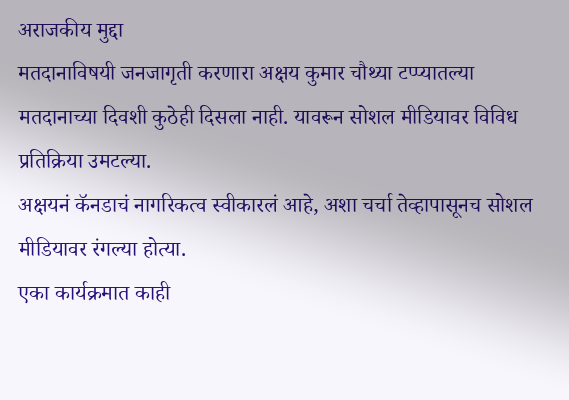अराजकीय मुद्दा
मतदानाविषयी जनजागृती करणारा अक्षय कुमार चौथ्या टप्प्यातल्या मतदानाच्या दिवशी कुठेही दिसला नाही. यावरून सोशल मीडियावर विविध प्रतिक्रिया उमटल्या.
अक्षयनं कॅनडाचं नागरिकत्व स्वीकारलं आहे, अशा चर्चा तेव्हापासूनच सोशल मीडियावर रंगल्या होत्या.
एका कार्यक्रमात काही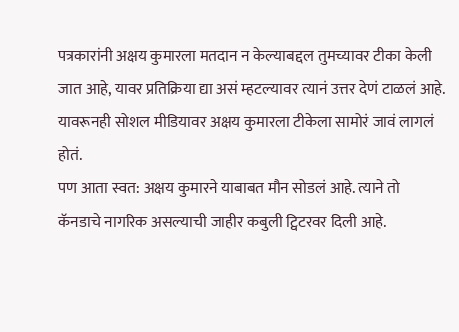पत्रकारांनी अक्षय कुमारला मतदान न केल्याबद्दल तुमच्यावर टीका केली जात आहे, यावर प्रतिक्रिया द्या असं म्हटल्यावर त्यानं उत्तर देणं टाळलं आहे. यावरूनही सोशल मीडियावर अक्षय कुमारला टीकेला सामोरं जावं लागलं होतं.
पण आता स्वत: अक्षय कुमारने याबाबत मौन सोडलं आहे. त्याने तो कॅनडाचे नागरिक असल्याची जाहीर कबुली ट्विटरवर दिली आहे.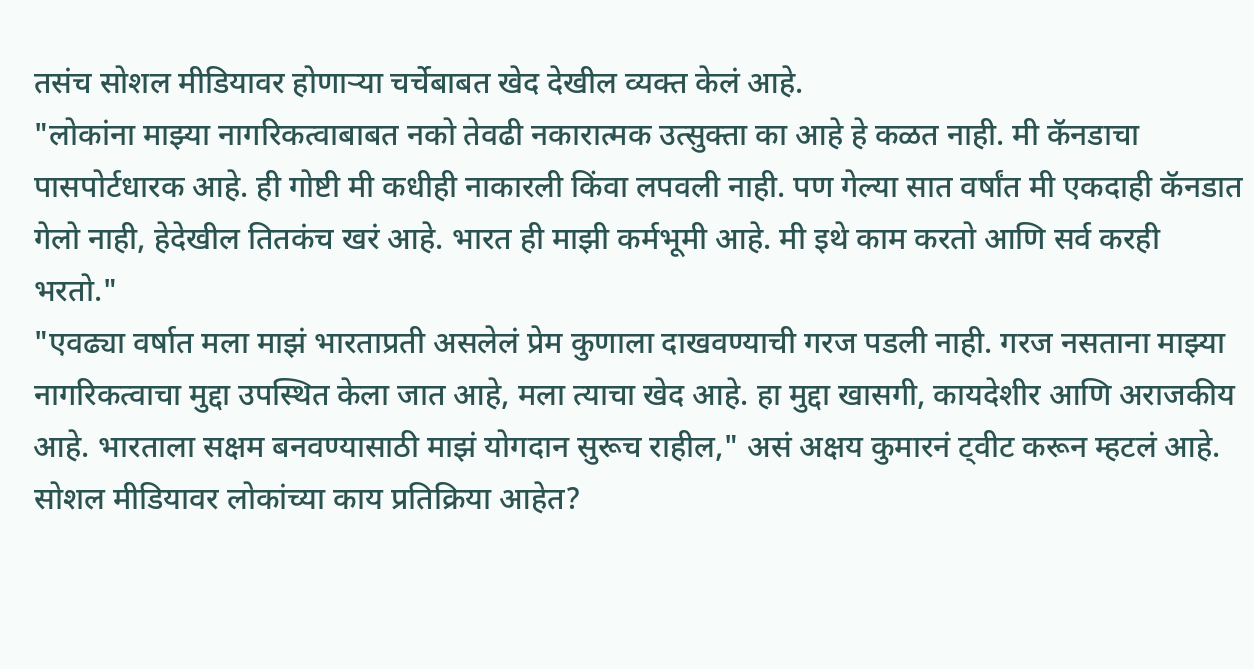तसंच सोशल मीडियावर होणाऱ्या चर्चेबाबत खेद देखील व्यक्त केलं आहे.
"लोकांना माझ्या नागरिकत्वाबाबत नको तेवढी नकारात्मक उत्सुक्ता का आहे हे कळत नाही. मी कॅनडाचा पासपोर्टधारक आहे. ही गोष्टी मी कधीही नाकारली किंवा लपवली नाही. पण गेल्या सात वर्षांत मी एकदाही कॅनडात गेलो नाही, हेदेखील तितकंच खरं आहे. भारत ही माझी कर्मभूमी आहे. मी इथे काम करतो आणि सर्व करही भरतो."
"एवढ्या वर्षात मला माझं भारताप्रती असलेलं प्रेम कुणाला दाखवण्याची गरज पडली नाही. गरज नसताना माझ्या नागरिकत्वाचा मुद्दा उपस्थित केला जात आहे, मला त्याचा खेद आहे. हा मुद्दा खासगी, कायदेशीर आणि अराजकीय आहे. भारताला सक्षम बनवण्यासाठी माझं योगदान सुरूच राहील," असं अक्षय कुमारनं ट्वीट करून म्हटलं आहे.
सोशल मीडियावर लोकांच्या काय प्रतिक्रिया आहेत?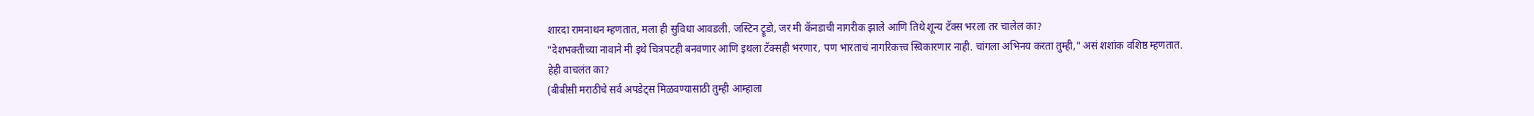शारदा रामनाथन म्हणतात, मला ही सुविधा आवडली. जस्टिन ट्रूडो, जर मी कॅनडाची नागरीक झाले आणि तिथे शून्य टॅक्स भरला तर चालेल का?
"देशभक्तीच्या नावाने मी इथे चित्रपटही बनवणार आणि इथला टॅक्सही भरणार, पण भारताचं नागरिकत्त्व स्विकारणार नाही. चांगला अभिनय करता तुम्ही," असं शशांक वशिष्ठ म्हणतात.
हेही वाचलंत का?
(बीबीसी मराठीचे सर्व अपडेट्स मिळवण्यासाठी तुम्ही आम्हाला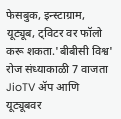फेसबुक, इन्स्टाग्राम, यूट्यूब, ट्विटर वर फॉलो करू शकता.'बीबीसी विश्व' रोज संध्याकाळी 7 वाजता JioTV ॲप आणि यूट्यूबवर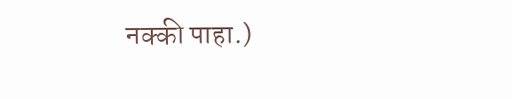नक्की पाहा.)